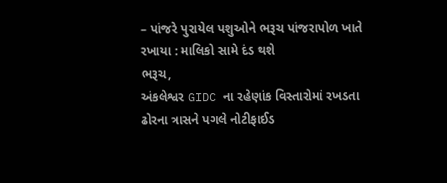– પાંજરે પુરાયેલ પશુઓને ભરૂચ પાંજરાપોળ ખાતે રખાયા : માલિકો સામે દંડ થશે
ભરૂચ,
અંકલેશ્વર GIDC ના રહેણાંક વિસ્તારોમાં રખડતા ઢોરના ત્રાસને પગલે નોટીફાઈડ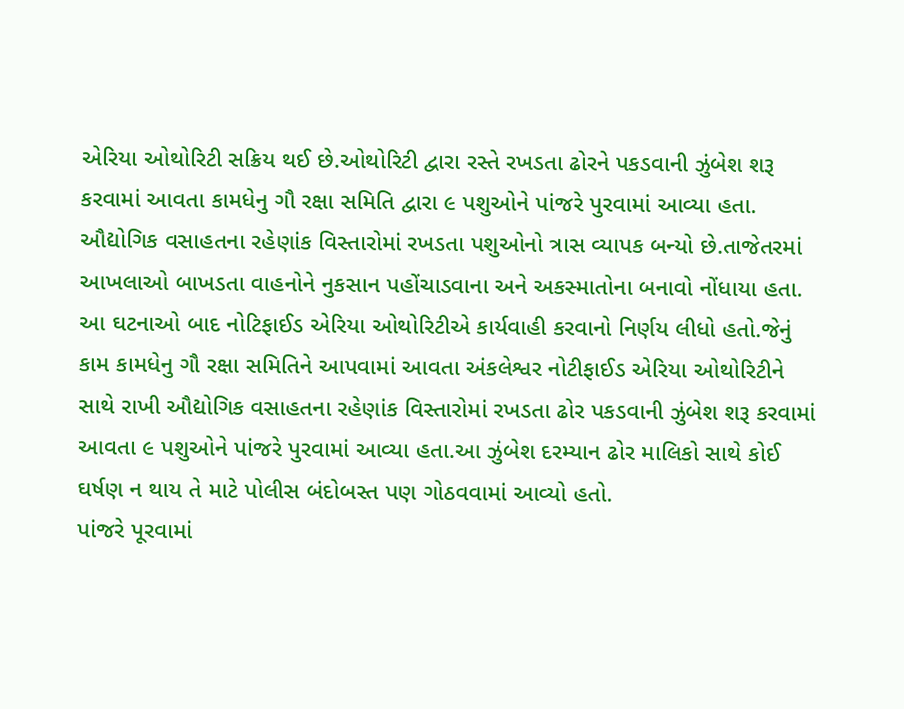એરિયા ઓથોરિટી સક્રિય થઈ છે.ઓથોરિટી દ્વારા રસ્તે રખડતા ઢોરને પકડવાની ઝુંબેશ શરૂ કરવામાં આવતા કામધેનુ ગૌ રક્ષા સમિતિ દ્વારા ૯ પશુઓને પાંજરે પુરવામાં આવ્યા હતા.
ઔદ્યોગિક વસાહતના રહેણાંક વિસ્તારોમાં રખડતા પશુઓનો ત્રાસ વ્યાપક બન્યો છે.તાજેતરમાં આખલાઓ બાખડતા વાહનોને નુકસાન પહોંચાડવાના અને અકસ્માતોના બનાવો નોંધાયા હતા. આ ઘટનાઓ બાદ નોટિફાઈડ એરિયા ઓથોરિટીએ કાર્યવાહી કરવાનો નિર્ણય લીધો હતો.જેનું કામ કામધેનુ ગૌ રક્ષા સમિતિને આપવામાં આવતા અંકલેશ્વર નોટીફાઈડ એરિયા ઓથોરિટીને સાથે રાખી ઔદ્યોગિક વસાહતના રહેણાંક વિસ્તારોમાં રખડતા ઢોર પકડવાની ઝુંબેશ શરૂ કરવામાં આવતા ૯ પશુઓને પાંજરે પુરવામાં આવ્યા હતા.આ ઝુંબેશ દરમ્યાન ઢોર માલિકો સાથે કોઈ ઘર્ષણ ન થાય તે માટે પોલીસ બંદોબસ્ત પણ ગોઠવવામાં આવ્યો હતો.
પાંજરે પૂરવામાં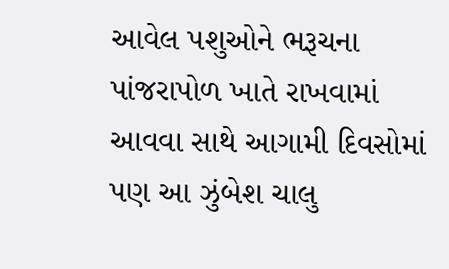આવેલ પશુઓને ભરૂચના પાંજરાપોળ ખાતે રાખવામાં આવવા સાથે આગામી દિવસોમાં પણ આ ઝુંબેશ ચાલુ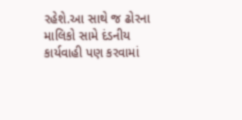રહેશે.આ સાથે જ ઢોરના માલિકો સામે દંડનીય કાર્યવાહી પણ કરવામાં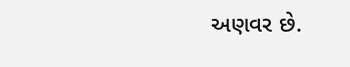અણવર છે.